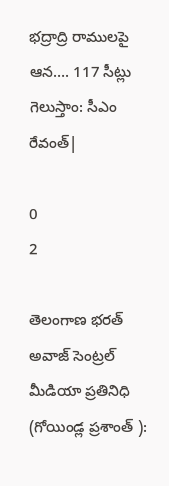భద్రాద్రి రాములపై ఆన…. 117 సీట్లు గెలుస్తాం: సీఎం రేవంత్|

0
2

తెలంగాణ భరత్ అవాజ్ సెంట్రల్ మీడియా ప్రతినిధి    (గోయిండ్ల ప్రశాంత్ ):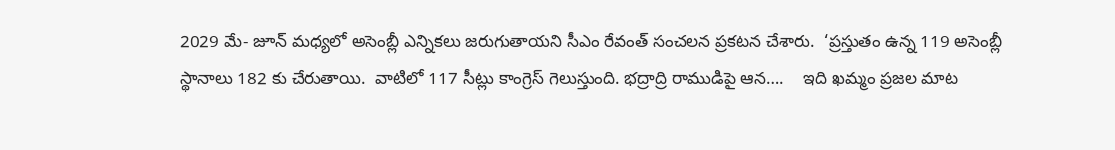2029 మే- జూన్ మధ్యలో అసెంబ్లీ ఎన్నికలు జరుగుతాయని సీఎం రేవంత్ సంచలన ప్రకటన చేశారు.  ‘ప్రస్తుతం ఉన్న 119 అసెంబ్లీ స్థానాలు 182 కు చేరుతాయి.  వాటిలో 117 సీట్లు కాంగ్రెస్ గెలుస్తుంది. భద్రాద్రి రాముడిపై ఆన….    ఇది ఖమ్మం ప్రజల మాట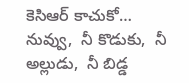కెసిఆర్ కాచుకో…  నువ్వు,  నీ కొడుకు,  నీ అల్లుడు,  నీ బిడ్డ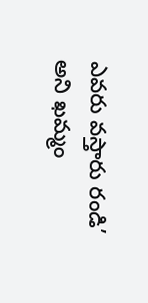ఎవరు వస్తారు రండి’  అని ఖమ్మం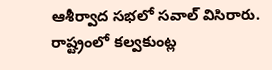ఆశీర్వాద సభలో సవాల్ విసిరారు.  రాష్ట్రంలో కల్వకుంట్ల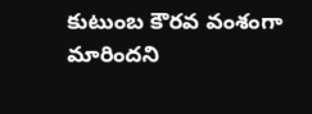కుటుంబ కౌరవ వంశంగా మారిందని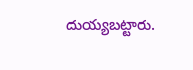దుయ్యబట్టారు.